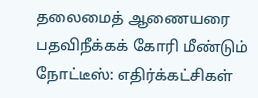தலைமைத் ஆணையரை பதவிநீக்கக் கோரி மீண்டும் நோட்டீஸ்: எதிர்க்கட்சிகள்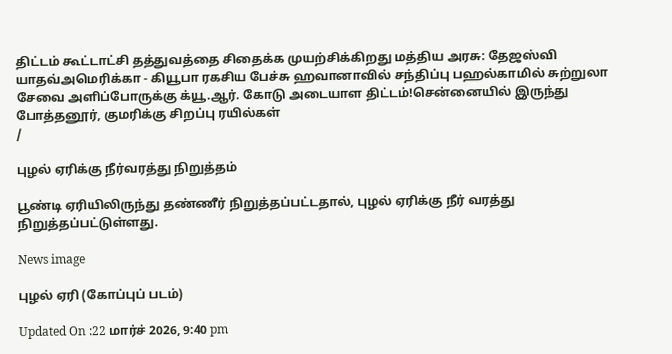திட்டம் கூட்டாட்சி தத்துவத்தை சிதைக்க முயற்சிக்கிறது மத்திய அரசு: தேஜஸ்வி யாதவ்அமெரிக்கா - கியூபா ரகசிய பேச்சு ஹவானாவில் சந்திப்பு பஹல்காமில் சுற்றுலா சேவை அளிப்போருக்கு க்யூ.ஆர். கோடு அடையாள திட்டம்!சென்னையில் இருந்து போத்தனூர், குமரிக்கு சிறப்பு ரயில்கள்
/

புழல் ஏரிக்கு நீர்வரத்து நிறுத்தம்

பூண்டி ஏரியிலிருந்து தண்ணீர் நிறுத்தப்பட்டதால், புழல் ஏரிக்கு நீர் வரத்து நிறுத்தப்பட்டுள்ளது.

News image

புழல் ஏரி (கோப்புப் படம்)

Updated On :22 மார்ச் 2026, 9:40 pm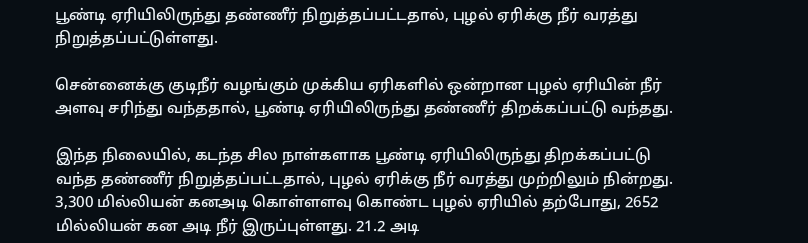பூண்டி ஏரியிலிருந்து தண்ணீர் நிறுத்தப்பட்டதால், புழல் ஏரிக்கு நீர் வரத்து நிறுத்தப்பட்டுள்ளது.

சென்னைக்கு குடிநீர் வழங்கும் முக்கிய ஏரிகளில் ஒன்றான புழல் ஏரியின் நீர் அளவு சரிந்து வந்ததால், பூண்டி ஏரியிலிருந்து தண்ணீர் திறக்கப்பட்டு வந்தது.

இந்த நிலையில், கடந்த சில நாள்களாக பூண்டி ஏரியிலிருந்து திறக்கப்பட்டு வந்த தண்ணீர் நிறுத்தப்பட்டதால், புழல் ஏரிக்கு நீர் வரத்து முற்றிலும் நின்றது. 3,300 மில்லியன் கனஅடி கொள்ளளவு கொண்ட புழல் ஏரியில் தற்போது, 2652 மில்லியன் கன அடி நீர் இருப்புள்ளது. 21.2 அடி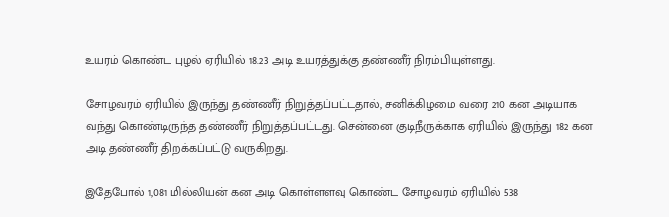உயரம் கொண்ட புழல் ஏரியில் 18.23 அடி உயரத்துக்கு தண்ணீர் நிரம்பியுள்ளது.

சோழவரம் ஏரியில் இருந்து தண்ணீர் நிறுத்தப்பட்டதால், சனிக்கிழமை வரை 210 கன அடியாக வந்து கொண்டிருந்த தண்ணீர் நிறுத்தப்பட்டது. சென்னை குடிநீருக்காக ஏரியில் இருந்து 182 கன அடி தண்ணீர் திறக்கப்பட்டு வருகிறது.

இதேபோல் 1,081 மில்லியன் கன அடி கொள்ளளவு கொண்ட சோழவரம் ஏரியில் 538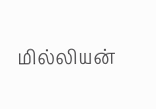மில்லியன்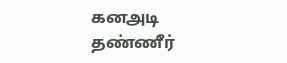கனஅடி தண்ணீர்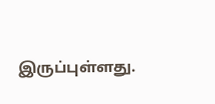இருப்புள்ளது.